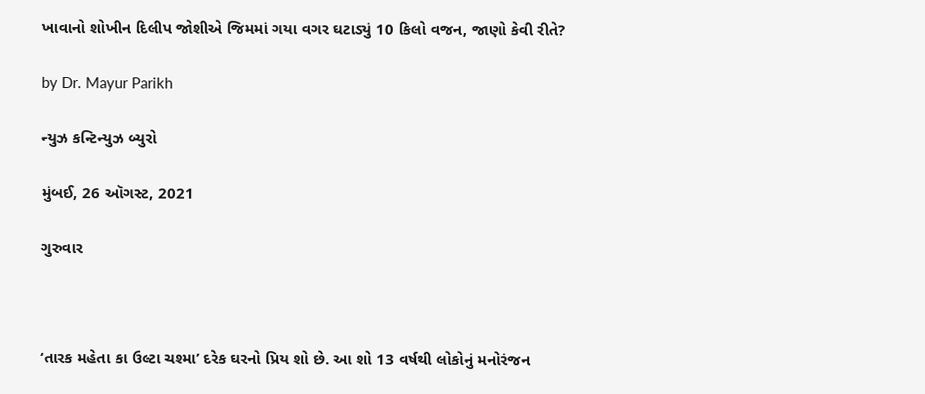ખાવાનો શોખીન દિલીપ જોશીએ જિમમાં ગયા વગર ઘટાડ્યું 10 કિલો વજન, જાણો કેવી રીતે?

by Dr. Mayur Parikh

ન્યુઝ કન્ટિન્યુઝ બ્યુરો

મુંબઈ, 26 ઑગસ્ટ, 2021

ગુરુવાર



‘તારક મહેતા કા ઉલ્ટા ચશ્મા’ દરેક ઘરનો પ્રિય શો છે. આ શો 13 વર્ષથી લોકોનું મનોરંજન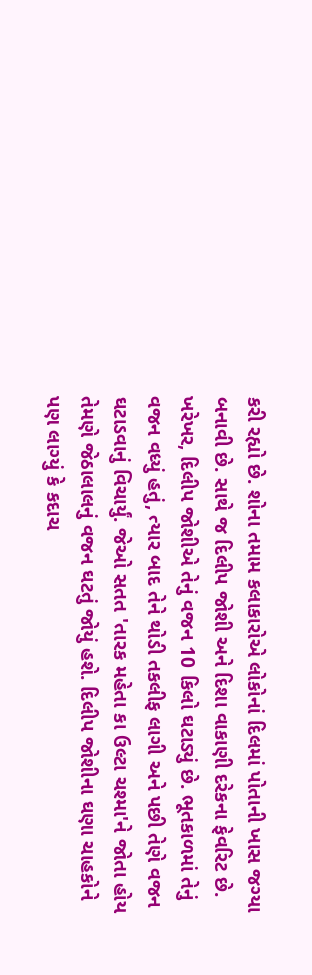કરી રહ્યો છે. શોના તમામ કલાકારોએ લોકોનાં દિલમાં પોતાની ખાસ જગ્યા બનાવી છે. સાથે જ દિલીપ જોશી અને દિશા વાકાણી દરેકના ફેવરિટ છે. ખરેખર, દિલીપ જોશીએ તેનું વજન 10 કિલો ઘટાડ્યું છે. ભૂતકાળમાં તેનું વજન વધ્યું હતું, ત્યાર બાદ તેને થોડી તકલીફ લાગી અને પછી તેણે વજન ઘટાડવાનું વિચાર્યું. જેઓ સતત 'તારક મહેતા કા ઉલ્ટા ચશ્મા'ને જોતા હોય તેમણે જેઠાલાલનું વજન ઘટતું જોયું હશે. દિલીપ જોશીના ઘણા ચાહકોને પણ લાગ્યું કે કદાચ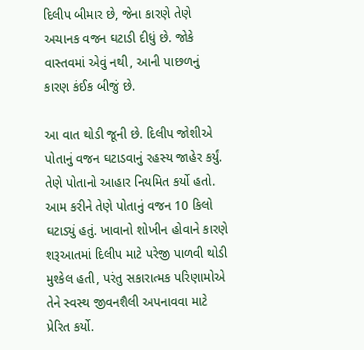દિલીપ બીમાર છે, જેના કારણે તેણે અચાનક વજન ઘટાડી દીધું છે. જોકે વાસ્તવમાં એવું નથી, આની પાછળનું કારણ કંઈક બીજું છે.

આ વાત થોડી જૂની છે. દિલીપ જોશીએ પોતાનું વજન ઘટાડવાનું રહસ્ય જાહેર કર્યું. તેણે પોતાનો આહાર નિયમિત કર્યો હતો. આમ કરીને તેણે પોતાનું વજન 10 કિલો ઘટાડ્યું હતું. ખાવાનો શોખીન હોવાને કારણે શરૂઆતમાં દિલીપ માટે પરેજી પાળવી થોડી મુશ્કેલ હતી, પરંતુ સકારાત્મક પરિણામોએ તેને સ્વસ્થ જીવનશૈલી અપનાવવા માટે પ્રેરિત કર્યો.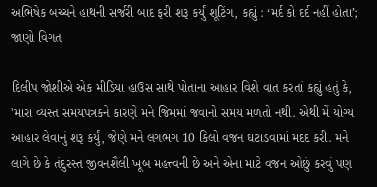અભિષેક બચ્ચને હાથની સર્જરી બાદ ફરી શરૂ કર્યું શૂટિંગ, કહ્યું : ‘મર્દ કો દર્દ નહીં હોતા’; જાણો વિગત

દિલીપ જોશીએ એક મીડિયા હાઉસ સાથે પોતાના આહાર વિશે વાત કરતાં કહ્યું હતું કે, 'મારા વ્યસ્ત સમયપત્રકને કારણે મને જિમમાં જવાનો સમય મળતો નથી. એથી મેં યોગ્ય આહાર લેવાનું શરૂ કર્યું, જેણે મને લગભગ 10 કિલો વજન ઘટાડવામાં મદદ કરી. મને લાગે છે કે તંદુરસ્ત જીવનશૈલી ખૂબ મહત્ત્વની છે અને એના માટે વજન ઓછું કરવું પણ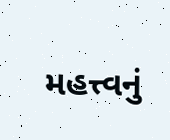મહત્ત્વનું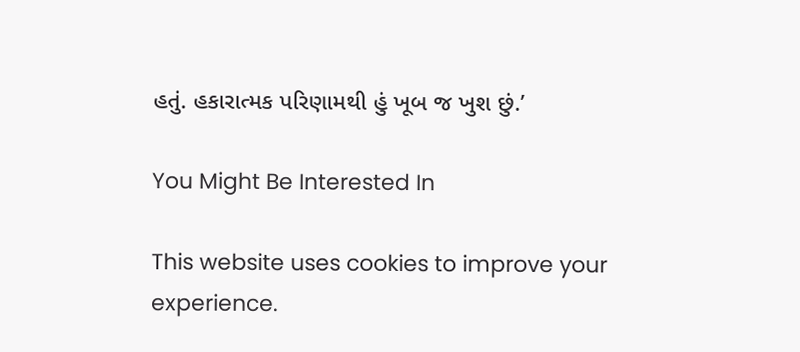હતું. હકારાત્મક પરિણામથી હું ખૂબ જ ખુશ છું.’

You Might Be Interested In

This website uses cookies to improve your experience.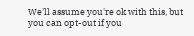We'll assume you're ok with this, but you can opt-out if you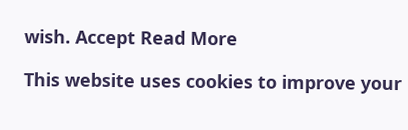wish. Accept Read More

This website uses cookies to improve your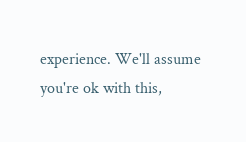experience. We'll assume you're ok with this,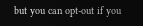but you can opt-out if you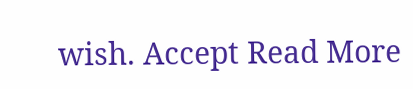wish. Accept Read More